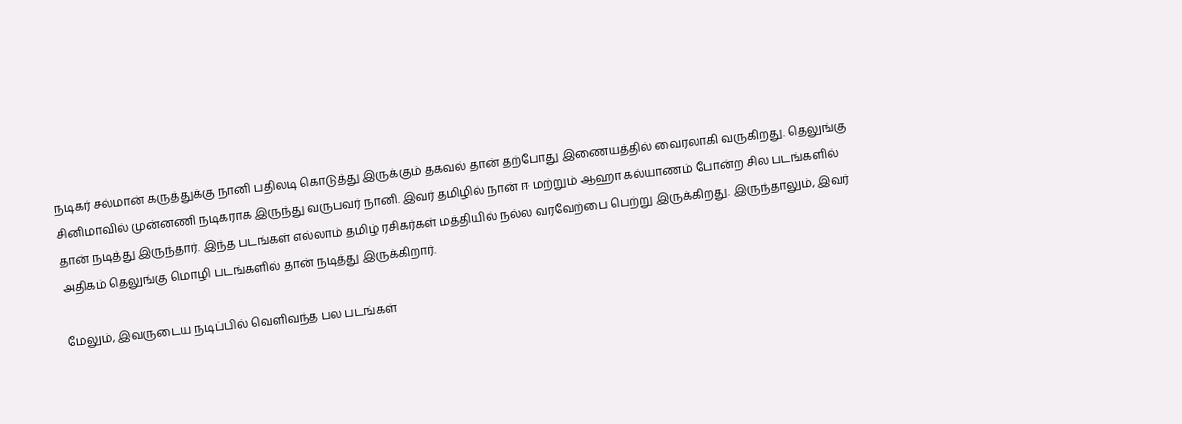நடிகர் சல்மான் கருத்துக்கு நானி பதிலடி கொடுத்து இருக்கும் தகவல் தான் தற்போது இணையத்தில் வைரலாகி வருகிறது. தெலுங்கு சினிமாவில் முன்னணி நடிகராக இருந்து வருபவர் நானி. இவர் தமிழில் நான் ஈ மற்றும் ஆஹா கல்யாணம் போன்ற சில படங்களில் தான் நடித்து இருந்தார். இந்த படங்கள் எல்லாம் தமிழ் ரசிகர்கள் மத்தியில் நல்ல வரவேற்பை பெற்று இருக்கிறது. இருந்தாலும், இவர் அதிகம் தெலுங்கு மொழி படங்களில் தான் நடித்து இருக்கிறார்.

மேலும், இவருடைய நடிப்பில் வெளிவந்த பல படங்கள்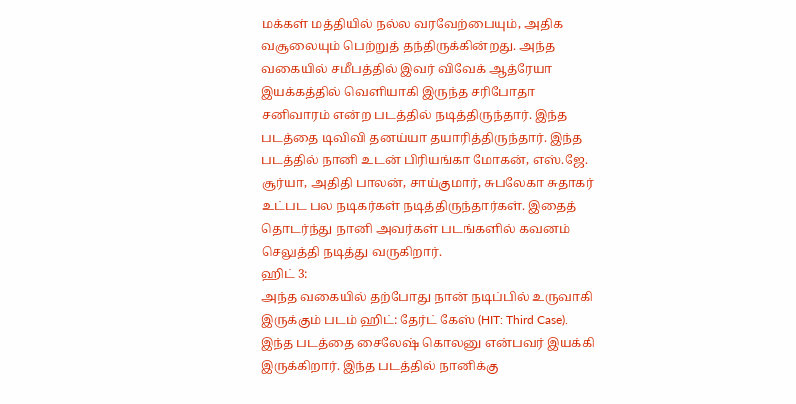மக்கள் மத்தியில் நல்ல வரவேற்பையும், அதிக வசூலையும் பெற்றுத் தந்திருக்கின்றது. அந்த வகையில் சமீபத்தில் இவர் விவேக் ஆத்ரேயா இயக்கத்தில் வெளியாகி இருந்த சரிபோதா சனிவாரம் என்ற படத்தில் நடித்திருந்தார். இந்த படத்தை டிவிவி தனய்யா தயாரித்திருந்தார். இந்த படத்தில் நானி உடன் பிரியங்கா மோகன், எஸ்.ஜே. சூர்யா, அதிதி பாலன், சாய்குமார், சுபலேகா சுதாகர் உட்பட பல நடிகர்கள் நடித்திருந்தார்கள். இதைத் தொடர்ந்து நானி அவர்கள் படங்களில் கவனம் செலுத்தி நடித்து வருகிறார்.
ஹிட் 3:
அந்த வகையில் தற்போது நான் நடிப்பில் உருவாகி இருக்கும் படம் ஹிட்: தேர்ட் கேஸ் (HIT: Third Case). இந்த படத்தை சைலேஷ் கொலனு என்பவர் இயக்கி இருக்கிறார். இந்த படத்தில் நானிக்கு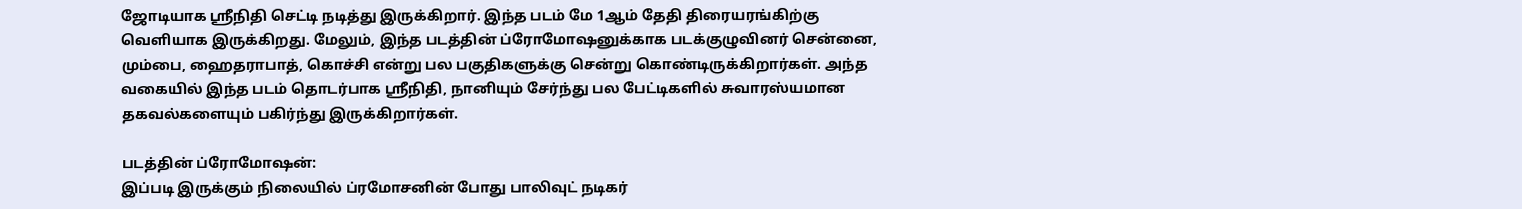ஜோடியாக ஸ்ரீநிதி செட்டி நடித்து இருக்கிறார். இந்த படம் மே 1ஆம் தேதி திரையரங்கிற்கு வெளியாக இருக்கிறது. மேலும், இந்த படத்தின் ப்ரோமோஷனுக்காக படக்குழுவினர் சென்னை, மும்பை, ஹைதராபாத், கொச்சி என்று பல பகுதிகளுக்கு சென்று கொண்டிருக்கிறார்கள். அந்த வகையில் இந்த படம் தொடர்பாக ஸ்ரீநிதி, நானியும் சேர்ந்து பல பேட்டிகளில் சுவாரஸ்யமான தகவல்களையும் பகிர்ந்து இருக்கிறார்கள்.

படத்தின் ப்ரோமோஷன்:
இப்படி இருக்கும் நிலையில் ப்ரமோசனின் போது பாலிவுட் நடிகர்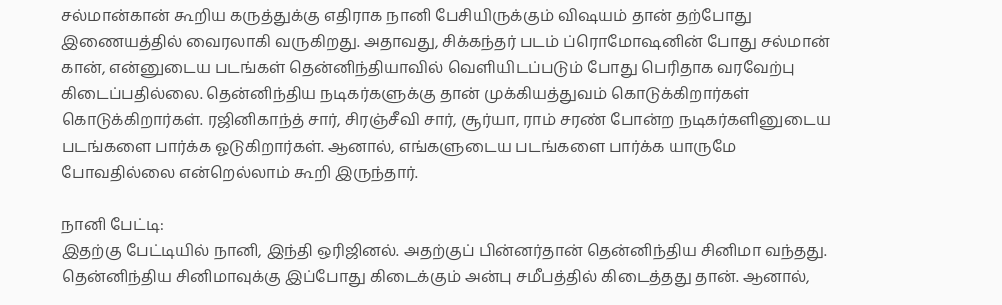சல்மான்கான் கூறிய கருத்துக்கு எதிராக நானி பேசியிருக்கும் விஷயம் தான் தற்போது இணையத்தில் வைரலாகி வருகிறது. அதாவது, சிக்கந்தர் படம் ப்ரொமோஷனின் போது சல்மான் கான், என்னுடைய படங்கள் தென்னிந்தியாவில் வெளியிடப்படும் போது பெரிதாக வரவேற்பு கிடைப்பதில்லை. தென்னிந்திய நடிகர்களுக்கு தான் முக்கியத்துவம் கொடுக்கிறார்கள் கொடுக்கிறார்கள். ரஜினிகாந்த் சார், சிரஞ்சீவி சார், சூர்யா, ராம் சரண் போன்ற நடிகர்களினுடைய படங்களை பார்க்க ஓடுகிறார்கள். ஆனால், எங்களுடைய படங்களை பார்க்க யாருமே போவதில்லை என்றெல்லாம் கூறி இருந்தார்.

நானி பேட்டி:
இதற்கு பேட்டியில் நானி, இந்தி ஒரிஜினல். அதற்குப் பின்னர்தான் தென்னிந்திய சினிமா வந்தது. தென்னிந்திய சினிமாவுக்கு இப்போது கிடைக்கும் அன்பு சமீபத்தில் கிடைத்தது தான். ஆனால்,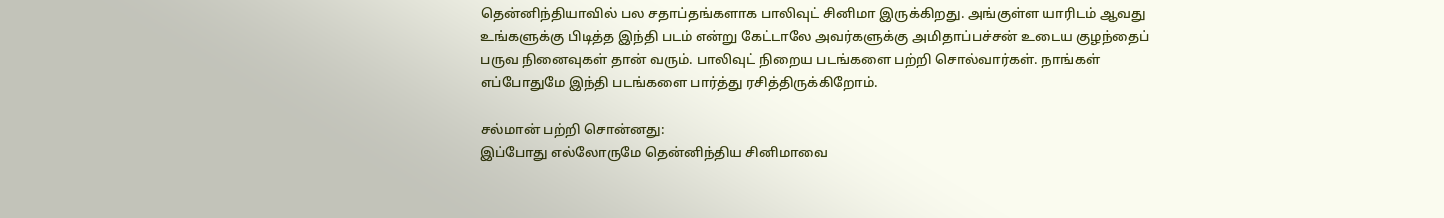தென்னிந்தியாவில் பல சதாப்தங்களாக பாலிவுட் சினிமா இருக்கிறது. அங்குள்ள யாரிடம் ஆவது உங்களுக்கு பிடித்த இந்தி படம் என்று கேட்டாலே அவர்களுக்கு அமிதாப்பச்சன் உடைய குழந்தைப் பருவ நினைவுகள் தான் வரும். பாலிவுட் நிறைய படங்களை பற்றி சொல்வார்கள். நாங்கள் எப்போதுமே இந்தி படங்களை பார்த்து ரசித்திருக்கிறோம்.

சல்மான் பற்றி சொன்னது:
இப்போது எல்லோருமே தென்னிந்திய சினிமாவை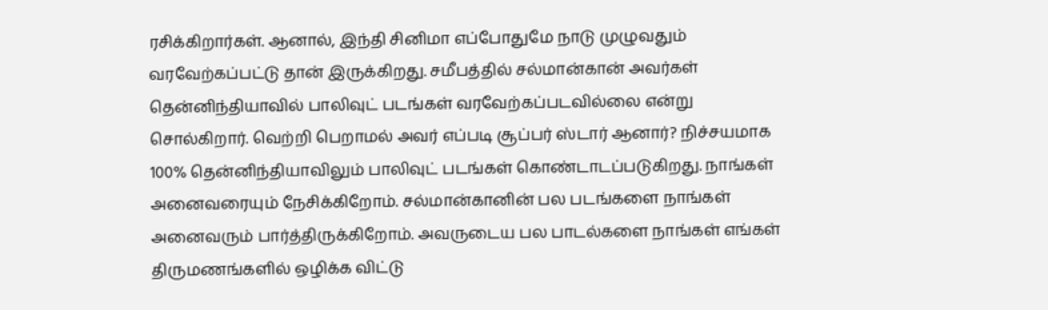ரசிக்கிறார்கள். ஆனால், இந்தி சினிமா எப்போதுமே நாடு முழுவதும் வரவேற்கப்பட்டு தான் இருக்கிறது. சமீபத்தில் சல்மான்கான் அவர்கள் தென்னிந்தியாவில் பாலிவுட் படங்கள் வரவேற்கப்படவில்லை என்று சொல்கிறார். வெற்றி பெறாமல் அவர் எப்படி சூப்பர் ஸ்டார் ஆனார்? நிச்சயமாக 100% தென்னிந்தியாவிலும் பாலிவுட் படங்கள் கொண்டாடப்படுகிறது. நாங்கள் அனைவரையும் நேசிக்கிறோம். சல்மான்கானின் பல படங்களை நாங்கள் அனைவரும் பார்த்திருக்கிறோம். அவருடைய பல பாடல்களை நாங்கள் எங்கள் திருமணங்களில் ஒழிக்க விட்டு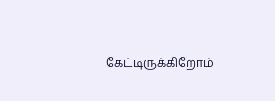கேட்டிருக்கிறோம்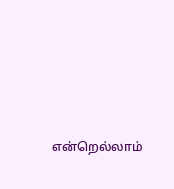என்றெல்லாம்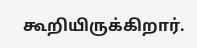கூறியிருக்கிறார்.